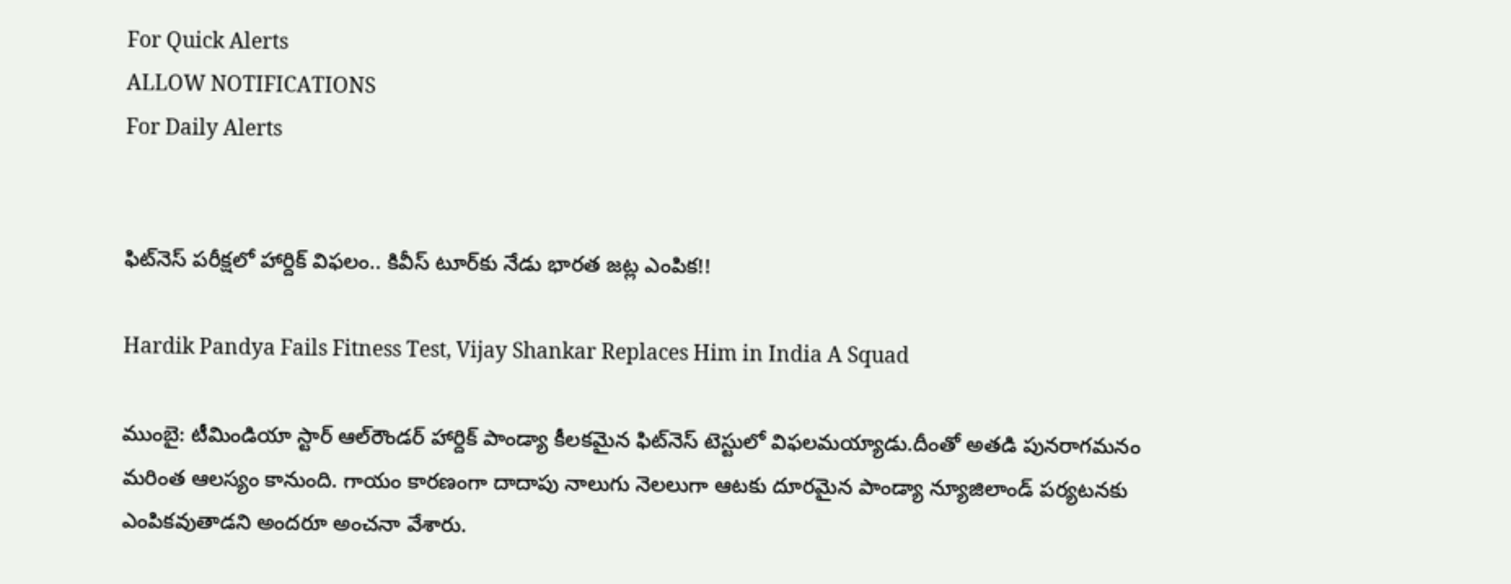For Quick Alerts
ALLOW NOTIFICATIONS
For Daily Alerts


ఫిట్‌నెస్‌ పరీక్షలో హార్దిక్‌ విఫలం.. కివీస్‌ టూర్‌కు నేడు భారత జట్ల ఎంపిక!!

Hardik Pandya Fails Fitness Test, Vijay Shankar Replaces Him in India A Squad

ముంబై: టీమిండియా స్టార్‌ ఆల్‌రౌండర్‌ హార్దిక్‌ పాండ్యా కీలకమైన ఫిట్‌నెస్‌ టెస్టులో విఫలమయ్యాడు.దీంతో అతడి పునరాగమనం మరింత ఆలస్యం కానుంది. గాయం కారణంగా దాదాపు నాలుగు నెలలుగా ఆటకు దూరమైన పాండ్యా న్యూజిలాండ్‌ పర్యటనకు ఎంపికవుతాడని అందరూ అంచనా వేశారు.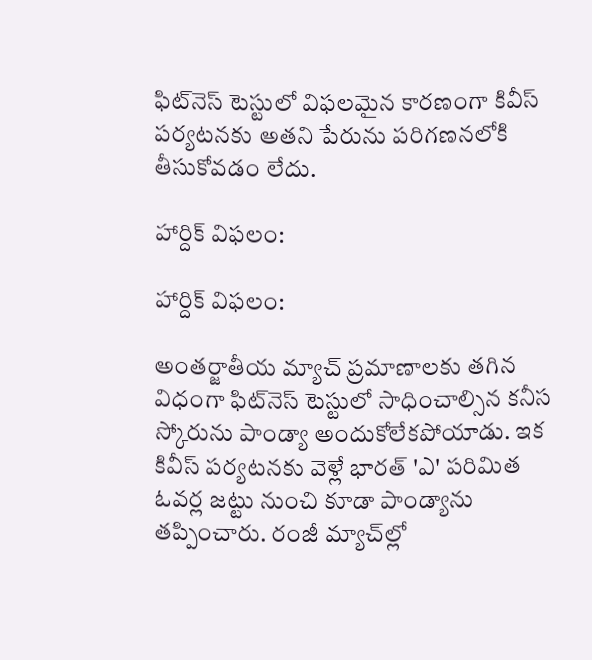ఫిట్‌నెస్‌ టెస్టులో విఫలమైన కారణంగా కివీస్‌ పర్యటనకు అతని పేరును పరిగణనలోకి తీసుకోవడం లేదు.

హార్దిక్‌ విఫలం:

హార్దిక్‌ విఫలం:

అంతర్జాతీయ మ్యాచ్‌ ప్రమాణాలకు తగిన విధంగా ఫిట్‌నెస్‌ టెస్టులో సాధించాల్సిన కనీస స్కోరును పాండ్యా అందుకోలేకపోయాడు. ఇక కివీస్‌ పర్యటనకు వెళ్లే భారత్‌ 'ఎ' పరిమిత ఓవర్ల జట్టు నుంచి కూడా పాండ్యాను తప్పించారు. రంజీ మ్యాచ్‌ల్లో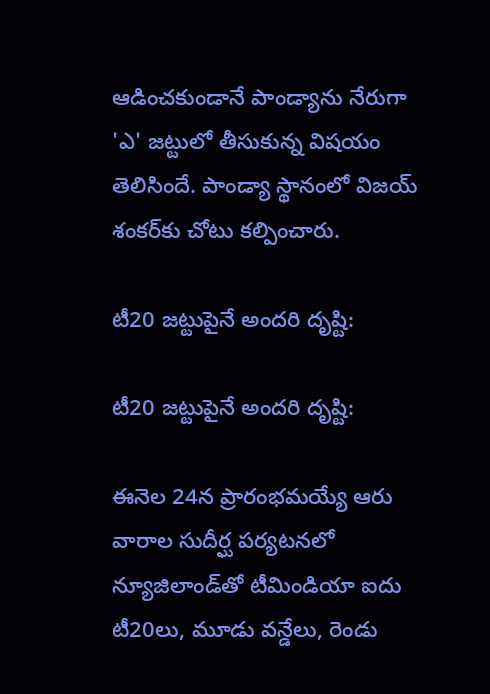ఆడించకుండానే పాండ్యాను నేరుగా 'ఎ' జట్టులో తీసుకున్న విషయం తెలిసిందే. పాండ్యా స్థానంలో విజయ్‌ శంకర్‌కు చోటు కల్పించారు.

టీ20 జట్టుపైనే అందరి దృష్టి:

టీ20 జట్టుపైనే అందరి దృష్టి:

ఈనెల 24న ప్రారంభమయ్యే ఆరు వారాల సుదీర్ఘ పర్యటనలో న్యూజిలాండ్‌తో టీమిండియా ఐదు టీ20లు, మూడు వన్డేలు, రెండు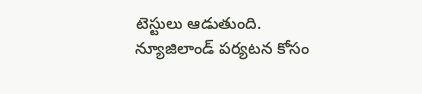టెస్టులు ఆడుతుంది. న్యూజిలాండ్‌ పర్యటన కోసం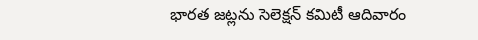భారత జట్లను సెలెక్షన్‌ కమిటీ ఆదివారం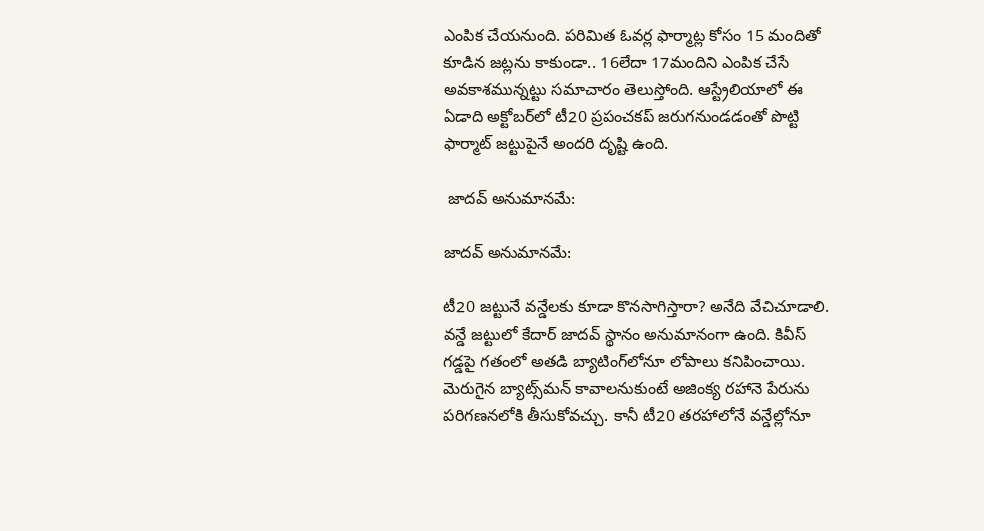ఎంపిక చేయనుంది. పరిమిత ఓవర్ల ఫార్మాట్ల కోసం 15 మందితో కూడిన జట్లను కాకుండా.. 16లేదా 17మందిని ఎంపిక చేసే అవకాశమున్నట్టు సమాచారం తెలుస్తోంది. ఆస్ట్రేలియాలో ఈ ఏడాది అక్టోబర్‌లో టీ20 ప్రపంచకప్‌ జరుగనుండడంతో పొట్టి ఫార్మాట్‌ జట్టుపైనే అందరి దృష్టి ఉంది.

 జాదవ్‌ అనుమానమే:

జాదవ్‌ అనుమానమే:

టీ20 జట్టునే వన్డేలకు కూడా కొనసాగిస్తారా? అనేది వేచిచూడాలి. వన్డే జట్టులో కేదార్‌ జాదవ్‌ స్థానం అనుమానంగా ఉంది. కివీస్‌ గడ్డపై గతంలో అతడి బ్యాటింగ్‌లోనూ లోపాలు కనిపించాయి. మెరుగైన బ్యాట్స్‌మన్‌ కావాలనుకుంటే అజింక్య రహానె పేరును పరిగణనలోకి తీసుకోవచ్చు. కానీ టీ20 తరహాలోనే వన్డేల్లోనూ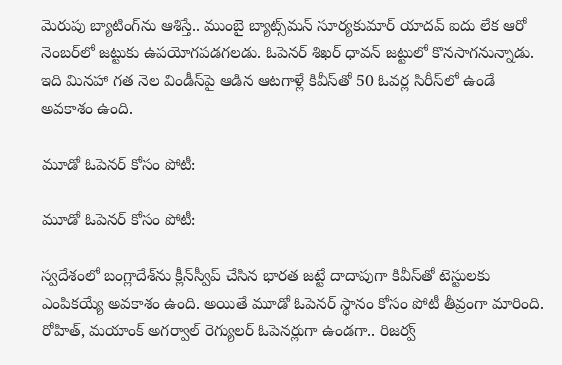మెరుపు బ్యాటింగ్‌ను ఆశిస్తే.. ముంబై బ్యాట్స్‌మన్‌ సూర్యకుమార్‌ యాదవ్‌ ఐదు లేక ఆరో నెంబర్‌లో జట్టుకు ఉపయోగపడగలడు. ఓపెనర్‌ శిఖర్‌ ధావన్ జట్టులో కొనసాగనున్నాడు. ఇది మినహా గత నెల విండీస్‌పై ఆడిన ఆటగాళ్లే కివీస్‌తో 50 ఓవర్ల సిరీస్‌లో ఉండే అవకాశం ఉంది.

మూడో ఓపెనర్‌ కోసం పోటీ:

మూడో ఓపెనర్‌ కోసం పోటీ:

స్వదేశంలో బంగ్లాదేశ్‌ను క్లీన్‌స్వీప్‌ చేసిన భారత జట్టే దాదాపుగా కివీస్‌తో టెస్టులకు ఎంపికయ్యే అవకాశం ఉంది. అయితే మూడో ఓపెనర్‌ స్థానం కోసం పోటీ తీవ్రంగా మారింది. రోహిత్‌, మయాంక్‌ అగర్వాల్‌ రెగ్యులర్‌ ఓపెనర్లుగా ఉండగా.. రిజర్వ్‌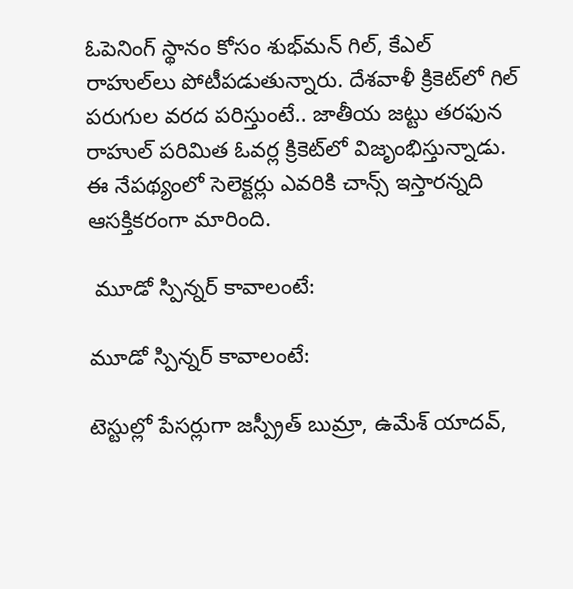ఓపెనింగ్‌ స్థానం కోసం శుభ్‌మన్‌ గిల్‌, కేఎల్‌ రాహుల్‌లు పోటీపడుతున్నారు. దేశవాళీ క్రికెట్‌లో గిల్‌ పరుగుల వరద పరిస్తుంటే.. జాతీయ జట్టు తరఫున రాహుల్‌ పరిమిత ఓవర్ల క్రికెట్‌లో విజృంభిస్తున్నాడు. ఈ నేపథ్యంలో సెలెక్టర్లు ఎవరికి చాన్స్‌ ఇస్తారన్నది ఆసక్తికరంగా మారింది.

 మూడో స్పిన్నర్‌ కావాలంటే:

మూడో స్పిన్నర్‌ కావాలంటే:

టెస్టుల్లో పేసర్లుగా జస్ప్రీత్ బుమ్రా, ఉమేశ్‌ యాదవ్‌,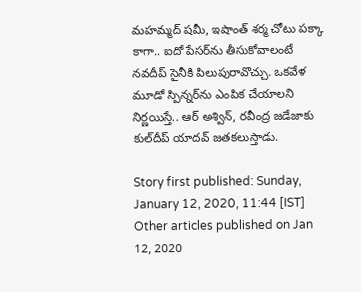మహమ్మద్‌ షమీ, ఇషాంత్‌ శర్మ చోటు పక్కా కాగా.. ఐదో పేసర్‌ను తీసుకోవాలంటే నవదీప్ సైనీకి పిలుపురావొచ్చు. ఒకవేళ మూడో స్పిన్నర్‌ను ఎంపిక చేయాలని నిర్ణయిస్తే.. ఆర్ అశ్విన్‌, రవీంద్ర జడేజాకు కుల్‌దీప్‌ యాదవ్‌ జతకలుస్తాడు.

Story first published: Sunday, January 12, 2020, 11:44 [IST]
Other articles published on Jan 12, 2020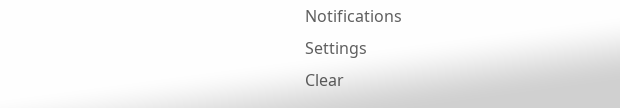Notifications
Settings
Clear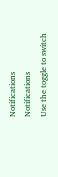Notifications
Notifications
Use the toggle to switch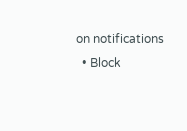on notifications
  • Block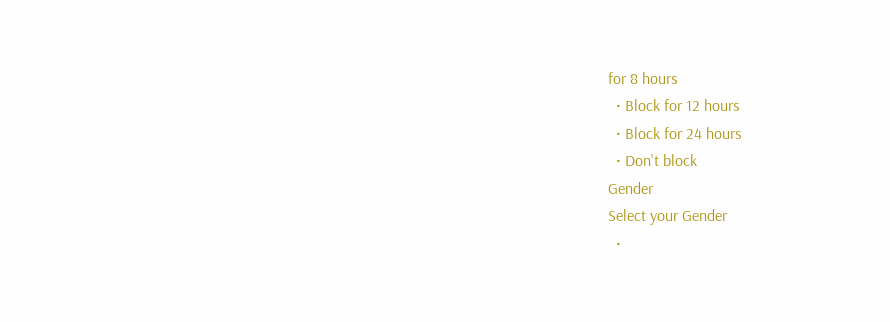for 8 hours
  • Block for 12 hours
  • Block for 24 hours
  • Don't block
Gender
Select your Gender
  •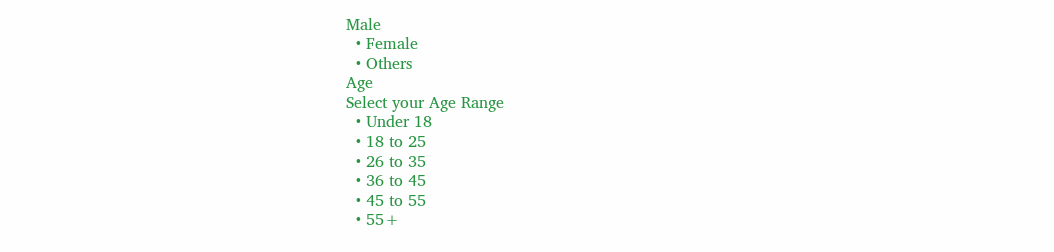Male
  • Female
  • Others
Age
Select your Age Range
  • Under 18
  • 18 to 25
  • 26 to 35
  • 36 to 45
  • 45 to 55
  • 55+